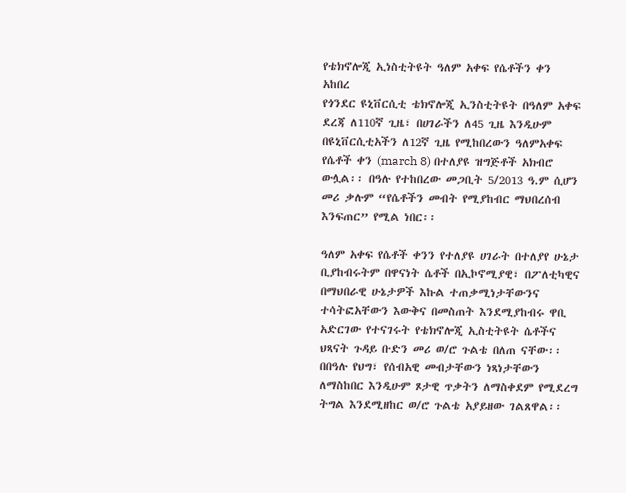የቴክኖሎጂ ኢነስቲትዩት ዓለም አቀፍ የሴቶችን ቀን አከበረ
የጎንደር ዩኒቨርሲቲ ቴክኖሎጂ ኢንስቲትዩት በዓለም አቀፍ ደረጃ ለ110ኛ ጊዜ፣ በሀገራችን ለ45 ጊዜ እንዲሁም በዩኒቨርሲቲአችን ለ12ኛ ጊዜ የሚከበረውን ዓለምአቀፍ የሴቶች ቀን (march 8) በተለያዩ ዝግጅቶች አክብሮ ውሏል፡፡ በዓሉ የተከበረው መጋቢት 5/2013 ዓ.ም ሲሆን መሪ ቃሉም “የሴቶችን መብት የሚያከብር ማህበረሰብ እንፍጠር” የሚል ነበር፡፡

ዓለም አቀፍ የሴቶች ቀንን የተለያዩ ሀገራት በተለያየ ሁኔታ ቢያከብሩትም በዋናነት ሴቶች በኢኮኖሚያዊ፣ በፖለቲካዊና በማህበራዊ ሁኔታዎች እኩል ተጠቃሚነታቸውንና ተሳትፎአቸውን እውቅና በመስጠት እንደሚያከብሩ ዋቢ አድርገው የተናገሩት የቴክኖሎጂ ኢስቲትዩት ሴቶችና ህጻናት ጉዳይ ቡድን መሪ ወ/ሮ ጉልቴ በለጠ ናቸው፡፡ በበዓሉ የህግ፣ የሰብአዊ መብታቸውን ነጻነታቸውን ለማስከበር እንዲሁም ጾታዊ ጥቃትን ለማስቀደም የሚደረግ ትግል እንደሚዘከር ወ/ሮ ጉልቴ አያይዘው ገልጸዋል፡፡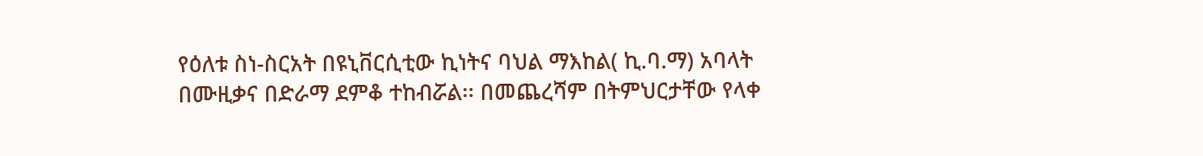የዕለቱ ስነ-ስርአት በዩኒቨርሲቲው ኪነትና ባህል ማእከል( ኪ.ባ.ማ) አባላት በሙዚቃና በድራማ ደምቆ ተከብሯል፡፡ በመጨረሻም በትምህርታቸው የላቀ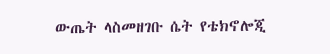ውጤት ላስመዘገቡ ሴት የቴክኖሎጂ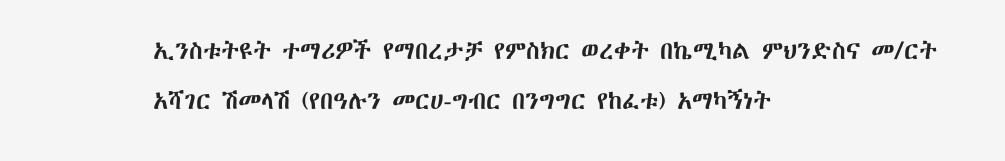ኢንስቱትዩት ተማሪዎች የማበረታቻ የምስክር ወረቀት በኬሚካል ምህንድስና መ/ርት አሻገር ሽመላሽ (የበዓሉን መርሀ-ግብር በንግግር የከፈቱ) አማካኝነት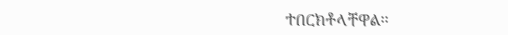ተበርክቶላቸዋል፡፡